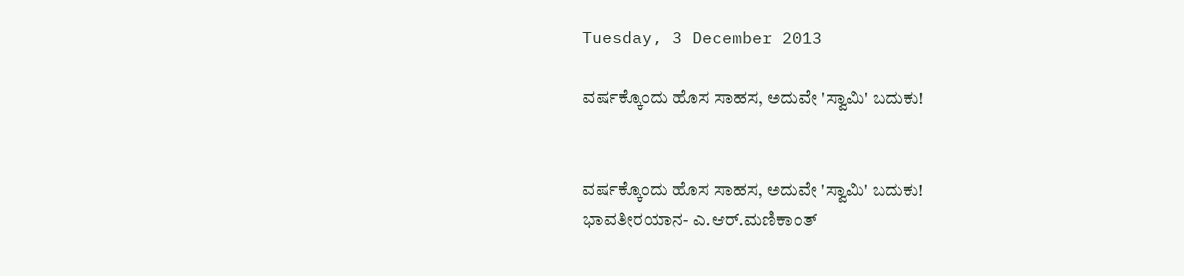Tuesday, 3 December 2013

ವರ್ಷಕ್ಕೊಂದು ಹೊಸ ಸಾಹಸ, ಅದುವೇ 'ಸ್ವಾಮಿ' ಬದುಕು!


ವರ್ಷಕ್ಕೊಂದು ಹೊಸ ಸಾಹಸ, ಅದುವೇ 'ಸ್ವಾಮಿ' ಬದುಕು!
ಭಾವತೀರಯಾನ- ಎ.ಆರ್.ಮಣಿಕಾಂತ್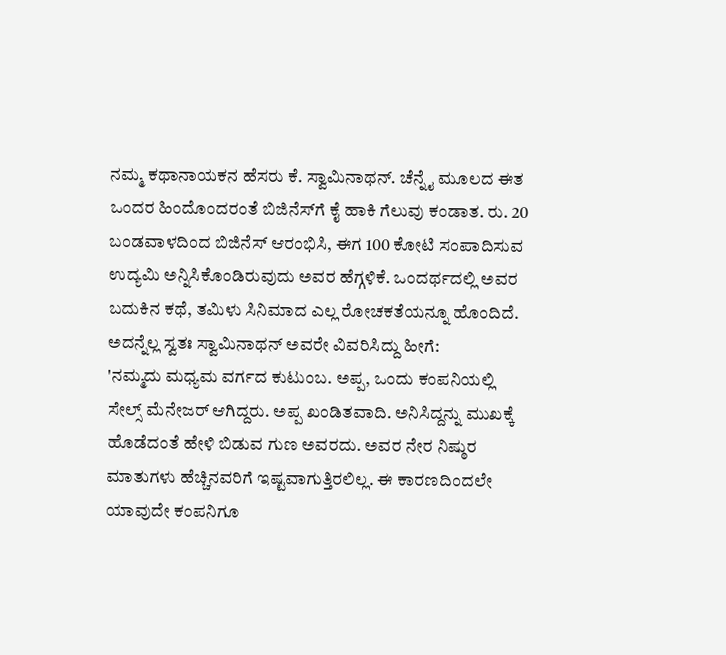ನಮ್ಮ ಕಥಾನಾಯಕನ ಹೆಸರು ಕೆ. ಸ್ವಾಮಿನಾಥನ್. ಚೆನ್ನೈ ಮೂಲದ ಈತ ಒಂದರ ಹಿಂದೊಂದರಂತೆ ಬಿಜಿನೆಸ್‌ಗೆ ಕೈ ಹಾಕಿ ಗೆಲುವು ಕಂಡಾತ. ರು. 20 ಬಂಡವಾಳದಿಂದ ಬಿಜಿನೆಸ್ ಆರಂಭಿಸಿ, ಈಗ 100 ಕೋಟಿ ಸಂಪಾದಿಸುವ ಉದ್ಯಮಿ ಅನ್ನಿಸಿಕೊಂಡಿರುವುದು ಅವರ ಹೆಗ್ಗಳಿಕೆ. ಒಂದರ್ಥದಲ್ಲಿ ಅವರ ಬದುಕಿನ ಕಥೆ, ತಮಿಳು ಸಿನಿಮಾದ ಎಲ್ಲ ರೋಚಕತೆಯನ್ನೂ ಹೊಂದಿದೆ. ಅದನ್ನೆಲ್ಲ ಸ್ವತಃ ಸ್ವಾಮಿನಾಥನ್ ಅವರೇ ವಿವರಿಸಿದ್ದು ಹೀಗೆ:
'ನಮ್ಮದು ಮಧ್ಯಮ ವರ್ಗದ ಕುಟುಂಬ. ಅಪ್ಪ, ಒಂದು ಕಂಪನಿಯಲ್ಲಿ ಸೇಲ್ಸ್ ಮೆನೇಜರ್ ಆಗಿದ್ದರು. ಅಪ್ಪ ಖಂಡಿತವಾದಿ. ಅನಿಸಿದ್ದನ್ನು ಮುಖಕ್ಕೆ ಹೊಡೆದಂತೆ ಹೇಳಿ ಬಿಡುವ ಗುಣ ಅವರದು. ಅವರ ನೇರ ನಿಷ್ಠುರ ಮಾತುಗಳು ಹೆಚ್ಚಿನವರಿಗೆ ಇಷ್ಟವಾಗುತ್ತಿರಲಿಲ್ಲ. ಈ ಕಾರಣದಿಂದಲೇ ಯಾವುದೇ ಕಂಪನಿಗೂ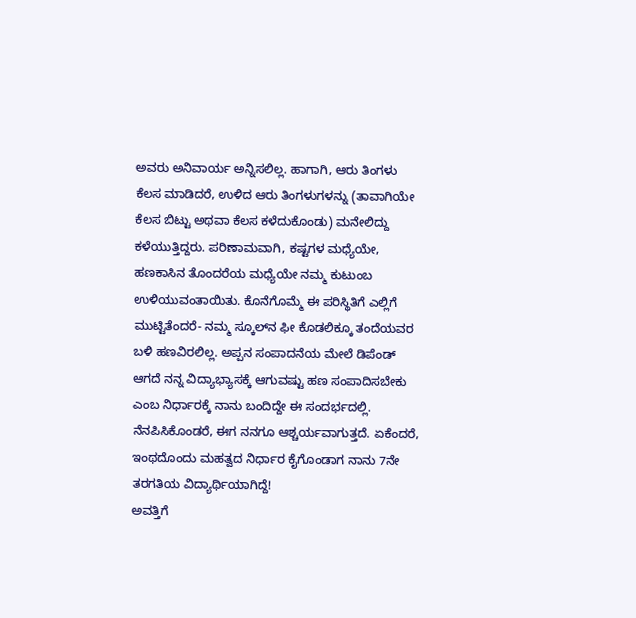ಅವರು ಅನಿವಾರ್ಯ ಅನ್ನಿಸಲಿಲ್ಲ. ಹಾಗಾಗಿ, ಆರು ತಿಂಗಳು ಕೆಲಸ ಮಾಡಿದರೆ, ಉಳಿದ ಆರು ತಿಂಗಳುಗಳನ್ನು (ತಾವಾಗಿಯೇ ಕೆಲಸ ಬಿಟ್ಟು ಅಥವಾ ಕೆಲಸ ಕಳೆದುಕೊಂಡು) ಮನೇಲಿದ್ದು ಕಳೆಯುತ್ತಿದ್ದರು. ಪರಿಣಾಮವಾಗಿ, ಕಷ್ಟಗಳ ಮಧ್ಯೆಯೇ, ಹಣಕಾಸಿನ ತೊಂದರೆಯ ಮಧ್ಯೆಯೇ ನಮ್ಮ ಕುಟುಂಬ ಉಳಿಯುವಂತಾಯಿತು. ಕೊನೆಗೊಮ್ಮೆ ಈ ಪರಿಸ್ಥಿತಿಗೆ ಎಲ್ಲಿಗೆ ಮುಟ್ಟಿತೆಂದರೆ- ನಮ್ಮ ಸ್ಕೂಲ್‌ನ ಫೀ ಕೊಡಲಿಕ್ಕೂ ತಂದೆಯವರ ಬಳಿ ಹಣವಿರಲಿಲ್ಲ. ಅಪ್ಪನ ಸಂಪಾದನೆಯ ಮೇಲೆ ಡಿಪೆಂಡ್ ಆಗದೆ ನನ್ನ ವಿದ್ಯಾಭ್ಯಾಸಕ್ಕೆ ಆಗುವಷ್ಟು ಹಣ ಸಂಪಾದಿಸಬೇಕು ಎಂಬ ನಿರ್ಧಾರಕ್ಕೆ ನಾನು ಬಂದಿದ್ದೇ ಈ ಸಂದರ್ಭದಲ್ಲಿ. ನೆನಪಿಸಿಕೊಂಡರೆ, ಈಗ ನನಗೂ ಆಶ್ಚರ್ಯವಾಗುತ್ತದೆ. ಏಕೆಂದರೆ, ಇಂಥದೊಂದು ಮಹತ್ವದ ನಿರ್ಧಾರ ಕೈಗೊಂಡಾಗ ನಾನು 7ನೇ ತರಗತಿಯ ವಿದ್ಯಾರ್ಥಿಯಾಗಿದ್ದೆ!
ಅವತ್ತಿಗೆ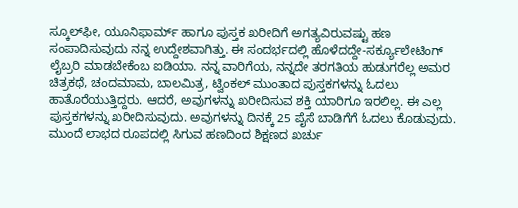ಸ್ಕೂಲ್‌ಫೀ, ಯೂನಿಫಾರ್ಮ್ ಹಾಗೂ ಪುಸ್ತಕ ಖರೀದಿಗೆ ಅಗತ್ಯವಿರುವಷ್ಟು ಹಣ ಸಂಪಾದಿಸುವುದು ನನ್ನ ಉದ್ದೇಶವಾಗಿತ್ತು. ಈ ಸಂದರ್ಭದಲ್ಲಿ ಹೊಳೆದದ್ದೇ-ಸರ್ಕ್ಯೂಲೇಟಿಂಗ್ ಲೈಬ್ರರಿ ಮಾಡಬೇಕೆಂಬ ಐಡಿಯಾ. ನನ್ನ ವಾರಿಗೆಯ, ನನ್ನದೇ ತರಗತಿಯ ಹುಡುಗರೆಲ್ಲ ಅಮರ ಚಿತ್ರಕಥೆ, ಚಂದಮಾಮ, ಬಾಲಮಿತ್ರ, ಟ್ವಿಂಕಲ್ ಮುಂತಾದ ಪುಸ್ತಕಗಳನ್ನು ಓದಲು ಹಾತೊರೆಯುತ್ತಿದ್ದರು. ಆದರೆ, ಅವುಗಳನ್ನು ಖರೀದಿಸುವ ಶಕ್ತಿ ಯಾರಿಗೂ ಇರಲಿಲ್ಲ. ಈ ಎಲ್ಲ ಪುಸ್ತಕಗಳನ್ನು ಖರೀದಿಸುವುದು. ಅವುಗಳನ್ನು ದಿನಕ್ಕೆ 25 ಪೈಸೆ ಬಾಡಿಗೆಗೆ ಓದಲು ಕೊಡುವುದು. ಮುಂದೆ ಲಾಭದ ರೂಪದಲ್ಲಿ ಸಿಗುವ ಹಣದಿಂದ ಶಿಕ್ಷಣದ ಖರ್ಚು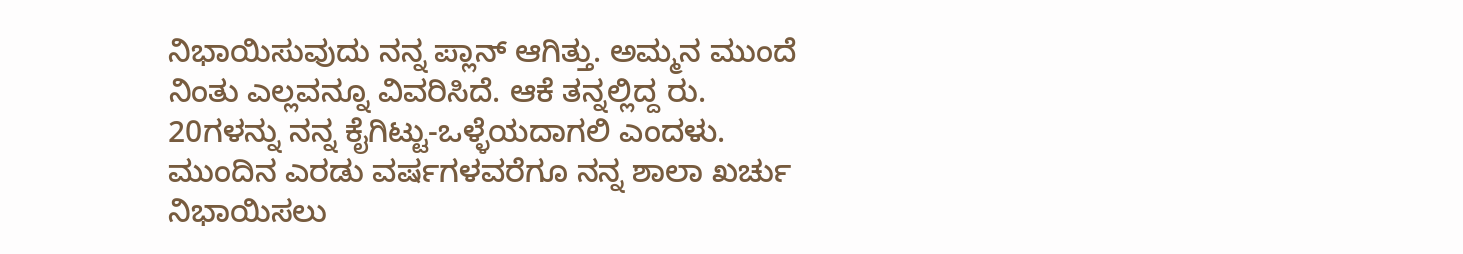ನಿಭಾಯಿಸುವುದು ನನ್ನ ಪ್ಲಾನ್ ಆಗಿತ್ತು. ಅಮ್ಮನ ಮುಂದೆ ನಿಂತು ಎಲ್ಲವನ್ನೂ ವಿವರಿಸಿದೆ. ಆಕೆ ತನ್ನಲ್ಲಿದ್ದ ರು. 20ಗಳನ್ನು ನನ್ನ ಕೈಗಿಟ್ಟು-ಒಳ್ಳೆಯದಾಗಲಿ ಎಂದಳು. ಮುಂದಿನ ಎರಡು ವರ್ಷಗಳವರೆಗೂ ನನ್ನ ಶಾಲಾ ಖರ್ಚು ನಿಭಾಯಿಸಲು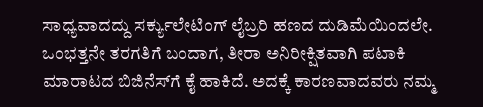ಸಾಧ್ಯವಾದದ್ದು ಸರ್ಕ್ಯುಲೇಟಿಂಗ್ ಲೈಬ್ರರಿ ಹಣದ ದುಡಿಮೆಯಿಂದಲೇ.
ಒಂಭತ್ತನೇ ತರಗತಿಗೆ ಬಂದಾಗ, ತೀರಾ ಅನಿರೀಕ್ಷಿತವಾಗಿ ಪಟಾಕಿ ಮಾರಾಟದ ಬಿಜಿನೆಸ್‌ಗೆ ಕೈ ಹಾಕಿದೆ. ಅದಕ್ಕೆ ಕಾರಣವಾದವರು ನಮ್ಮ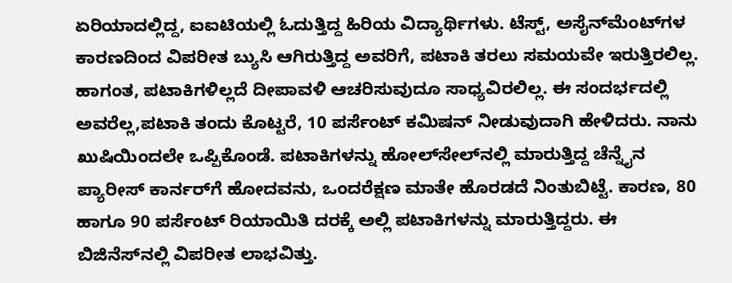ಏರಿಯಾದಲ್ಲಿದ್ದ, ಐಐಟಿಯಲ್ಲಿ ಓದುತ್ತಿದ್ದ ಹಿರಿಯ ವಿದ್ಯಾರ್ಥಿಗಳು. ಟೆಸ್ಟ್, ಅಸೈನ್‌ಮೆಂಟ್‌ಗಳ ಕಾರಣದಿಂದ ವಿಪರೀತ ಬ್ಯುಸಿ ಆಗಿರುತ್ತಿದ್ದ ಅವರಿಗೆ, ಪಟಾಕಿ ತರಲು ಸಮಯವೇ ಇರುತ್ತಿರಲಿಲ್ಲ. ಹಾಗಂತ, ಪಟಾಕಿಗಳಿಲ್ಲದೆ ದೀಪಾವಳಿ ಆಚರಿಸುವುದೂ ಸಾಧ್ಯವಿರಲಿಲ್ಲ. ಈ ಸಂದರ್ಭದಲ್ಲಿ ಅವರೆಲ್ಲ,ಪಟಾಕಿ ತಂದು ಕೊಟ್ಟರೆ, 10 ಪರ್ಸೆಂಟ್ ಕಮಿಷನ್ ನೀಡುವುದಾಗಿ ಹೇಳಿದರು. ನಾನು ಖುಷಿಯಿಂದಲೇ ಒಪ್ಪಿಕೊಂಡೆ. ಪಟಾಕಿಗಳನ್ನು ಹೋಲ್‌ಸೇಲ್‌ನಲ್ಲಿ ಮಾರುತ್ತಿದ್ದ ಚೆನ್ನೈನ ಪ್ಯಾರೀಸ್ ಕಾರ್ನರ್‌ಗೆ ಹೋದವನು, ಒಂದರೆಕ್ಷಣ ಮಾತೇ ಹೊರಡದೆ ನಿಂತುಬಿಟ್ಟೆ. ಕಾರಣ, 80 ಹಾಗೂ 90 ಪರ್ಸೆಂಟ್ ರಿಯಾಯಿತಿ ದರಕ್ಕೆ ಅಲ್ಲಿ ಪಟಾಕಿಗಳನ್ನು ಮಾರುತ್ತಿದ್ದರು. ಈ ಬಿಜಿನೆಸ್‌ನಲ್ಲಿ ವಿಪರೀತ ಲಾಭವಿತ್ತು.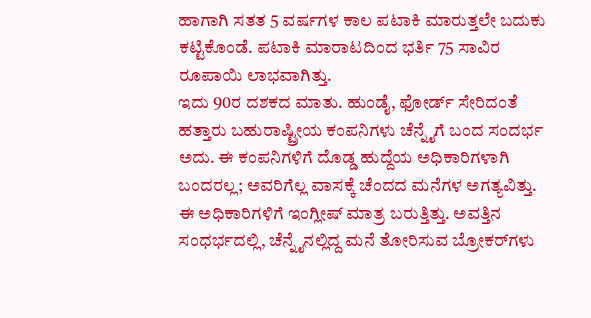ಹಾಗಾಗಿ ಸತತ 5 ವರ್ಷಗಳ ಕಾಲ ಪಟಾಕಿ ಮಾರುತ್ತಲೇ ಬದುಕು ಕಟ್ಟಿಕೊಂಡೆ. ಪಟಾಕಿ ಮಾರಾಟದಿಂದ ಭರ್ತಿ 75 ಸಾವಿರ ರೂಪಾಯಿ ಲಾಭವಾಗಿತ್ತು.
ಇದು 90ರ ದಶಕದ ಮಾತು. ಹುಂಡೈ, ಫೋರ್ಡ್ ಸೇರಿದಂತೆ ಹತ್ತಾರು ಬಹುರಾಷ್ಟ್ರೀಯ ಕಂಪನಿಗಳು ಚೆನ್ನೈಗೆ ಬಂದ ಸಂದರ್ಭ ಅದು. ಈ ಕಂಪನಿಗಳಿಗೆ ದೊಡ್ಡ ಹುದ್ದೆಯ ಅಧಿಕಾರಿಗಳಾಗಿ ಬಂದರಲ್ಲ; ಅವರಿಗೆಲ್ಲ ವಾಸಕ್ಕೆ ಚೆಂದದ ಮನೆಗಳ ಅಗತ್ಯವಿತ್ತು. ಈ ಅಧಿಕಾರಿಗಳಿಗೆ ಇಂಗ್ಲೀಷ್ ಮಾತ್ರ ಬರುತ್ತಿತ್ತು. ಅವತ್ತಿನ ಸಂಧರ್ಭದಲ್ಲಿ, ಚೆನ್ನೈನಲ್ಲಿದ್ದ ಮನೆ ತೋರಿಸುವ ಬ್ರೋಕರ್‌ಗಳು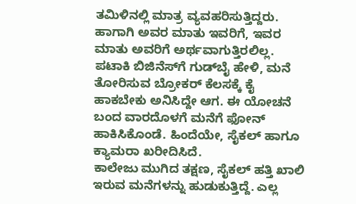ತಮಿಳಿನಲ್ಲಿ ಮಾತ್ರ ವ್ಯವಹರಿಸುತ್ತಿದ್ದರು. ಹಾಗಾಗಿ ಅವರ ಮಾತು ಇವರಿಗೆ, ಇವರ ಮಾತು ಅವರಿಗೆ ಅರ್ಥವಾಗುತ್ತಿರಲಿಲ್ಲ. ಪಟಾಕಿ ಬಿಜಿನೆಸ್‌ಗೆ ಗುಡ್‌ಬೈ ಹೇಳಿ, ಮನೆ ತೋರಿಸುವ ಬ್ರೋಕರ್ ಕೆಲಸಕ್ಕೆ ಕೈ ಹಾಕಬೇಕು ಅನಿಸಿದ್ದೇ ಆಗ. ಈ ಯೋಚನೆ ಬಂದ ವಾರದೊಳಗೆ ಮನೆಗೆ ಫೋನ್ ಹಾಕಿಸಿಕೊಂಡೆ. ಹಿಂದೆಯೇ, ಸೈಕಲ್ ಹಾಗೂ ಕ್ಯಾಮರಾ ಖರೀದಿಸಿದೆ.
ಕಾಲೇಜು ಮುಗಿದ ತಕ್ಷಣ, ಸೈಕಲ್ ಹತ್ತಿ ಖಾಲಿ ಇರುವ ಮನೆಗಳನ್ನು ಹುಡುಕುತ್ತಿದ್ದೆ. ಎಲ್ಲ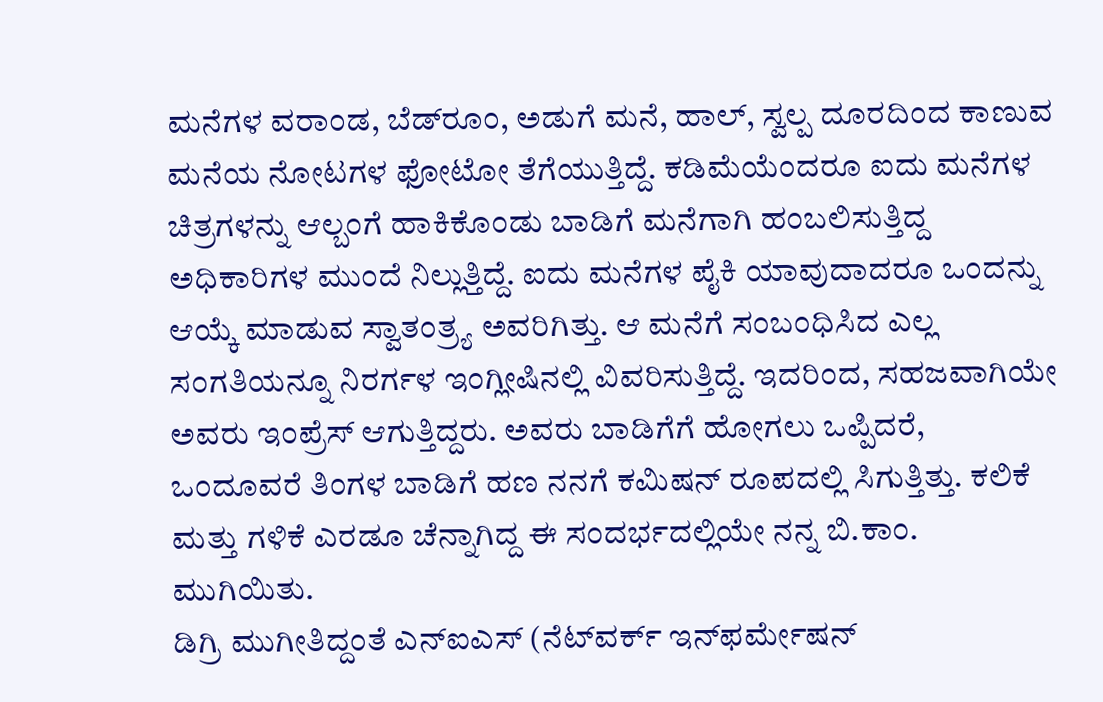ಮನೆಗಳ ವರಾಂಡ, ಬೆಡ್‌ರೂಂ, ಅಡುಗೆ ಮನೆ, ಹಾಲ್, ಸ್ವಲ್ಪ ದೂರದಿಂದ ಕಾಣುವ ಮನೆಯ ನೋಟಗಳ ಫೋಟೋ ತೆಗೆಯುತ್ತಿದ್ದೆ. ಕಡಿಮೆಯೆಂದರೂ ಐದು ಮನೆಗಳ ಚಿತ್ರಗಳನ್ನು ಆಲ್ಬಂಗೆ ಹಾಕಿಕೊಂಡು ಬಾಡಿಗೆ ಮನೆಗಾಗಿ ಹಂಬಲಿಸುತ್ತಿದ್ದ ಅಧಿಕಾರಿಗಳ ಮುಂದೆ ನಿಲ್ಲುತ್ತಿದ್ದೆ. ಐದು ಮನೆಗಳ ಪೈಕಿ ಯಾವುದಾದರೂ ಒಂದನ್ನು ಆಯ್ಕೆ ಮಾಡುವ ಸ್ವಾತಂತ್ರ್ಯ ಅವರಿಗಿತ್ತು. ಆ ಮನೆಗೆ ಸಂಬಂಧಿಸಿದ ಎಲ್ಲ ಸಂಗತಿಯನ್ನೂ ನಿರರ್ಗಳ ಇಂಗ್ಲೀಷಿನಲ್ಲಿ ವಿವರಿಸುತ್ತಿದ್ದೆ. ಇದರಿಂದ, ಸಹಜವಾಗಿಯೇ ಅವರು ಇಂಪ್ರೆಸ್ ಆಗುತ್ತಿದ್ದರು. ಅವರು ಬಾಡಿಗೆಗೆ ಹೋಗಲು ಒಪ್ಪಿದರೆ, ಒಂದೂವರೆ ತಿಂಗಳ ಬಾಡಿಗೆ ಹಣ ನನಗೆ ಕಮಿಷನ್ ರೂಪದಲ್ಲಿ ಸಿಗುತ್ತಿತ್ತು. ಕಲಿಕೆ ಮತ್ತು ಗಳಿಕೆ ಎರಡೂ ಚೆನ್ನಾಗಿದ್ದ ಈ ಸಂದರ್ಭದಲ್ಲಿಯೇ ನನ್ನ ಬಿ.ಕಾಂ. ಮುಗಿಯಿತು.
ಡಿಗ್ರಿ ಮುಗೀತಿದ್ದಂತೆ ಎನ್‌ಐಎಸ್ (ನೆಟ್‌ವರ್ಕ್ ಇನ್‌ಫರ್ಮೇಷನ್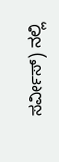ಸರ್ವೀಸ್) ನಲ್ಲಿ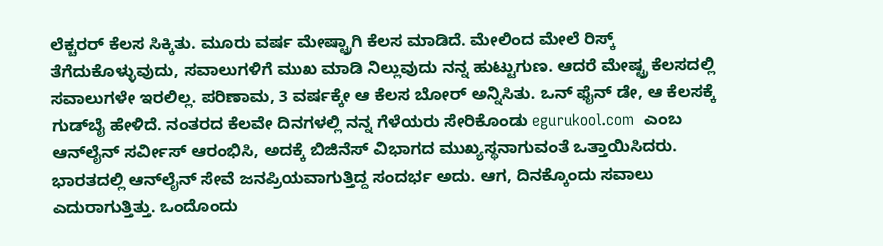ಲೆಕ್ಚರರ್ ಕೆಲಸ ಸಿಕ್ಕಿತು. ಮೂರು ವರ್ಷ ಮೇಷ್ಟ್ರಾಗಿ ಕೆಲಸ ಮಾಡಿದೆ. ಮೇಲಿಂದ ಮೇಲೆ ರಿಸ್ಕ್ ತೆಗೆದುಕೊಳ್ಳುವುದು, ಸವಾಲುಗಳಿಗೆ ಮುಖ ಮಾಡಿ ನಿಲ್ಲುವುದು ನನ್ನ ಹುಟ್ಟುಗುಣ. ಆದರೆ ಮೇಷ್ಟ್ರ ಕೆಲಸದಲ್ಲಿ ಸವಾಲುಗಳೇ ಇರಲಿಲ್ಲ. ಪರಿಣಾಮ, 3 ವರ್ಷಕ್ಕೇ ಆ ಕೆಲಸ ಬೋರ್ ಅನ್ನಿಸಿತು. ಒನ್ ಫೈನ್ ಡೇ, ಆ ಕೆಲಸಕ್ಕೆ ಗುಡ್‌ಬೈ ಹೇಳಿದೆ. ನಂತರದ ಕೆಲವೇ ದಿನಗಳಲ್ಲಿ ನನ್ನ ಗೆಳೆಯರು ಸೇರಿಕೊಂಡು egurukool.com  ಎಂಬ ಆನ್‌ಲೈನ್ ಸರ್ವೀಸ್ ಆರಂಭಿಸಿ, ಅದಕ್ಕೆ ಬಿಜಿನೆಸ್ ವಿಭಾಗದ ಮುಖ್ಯಸ್ಥನಾಗುವಂತೆ ಒತ್ತಾಯಿಸಿದರು. ಭಾರತದಲ್ಲಿ ಆನ್‌ಲೈನ್ ಸೇವೆ ಜನಪ್ರಿಯವಾಗುತ್ತಿದ್ದ ಸಂದರ್ಭ ಅದು. ಆಗ, ದಿನಕ್ಕೊಂದು ಸವಾಲು ಎದುರಾಗುತ್ತಿತ್ತು. ಒಂದೊಂದು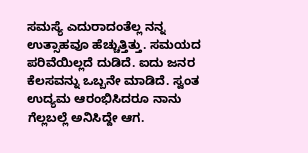ಸಮಸ್ಯೆ ಎದುರಾದಂತೆಲ್ಲ ನನ್ನ ಉತ್ಸಾಹವೂ ಹೆಚ್ಚುತ್ತಿತ್ತು. ಸಮಯದ ಪರಿವೆಯಿಲ್ಲದೆ ದುಡಿದೆ. ಐದು ಜನರ ಕೆಲಸವನ್ನು ಒಬ್ಬನೇ ಮಾಡಿದೆ. ಸ್ವಂತ ಉದ್ಯಮ ಆರಂಭಿಸಿದರೂ ನಾನು ಗೆಲ್ಲಬಲ್ಲೆ ಅನಿಸಿದ್ದೇ ಆಗ.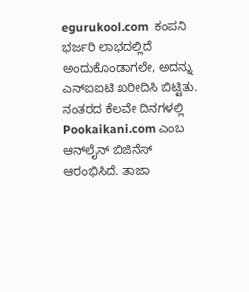egurukool.com  ಕಂಪನಿ ಭರ್ಜರಿ ಲಾಭದಲ್ಲಿದೆ ಅಂದುಕೊಂಡಾಗಲೇ, ಅದನ್ನು ಎನ್‌ಐಐಟಿ ಖರೀದಿಸಿ ಬಿಟ್ಟಿತು.
ನಂತರದ ಕೆಲವೇ ದಿನಗಳಲ್ಲಿ Pookaikani.com ಎಂಬ ಆನ್‌ಲೈನ್ ಬಿಜಿನೆಸ್ ಆರಂಭಿಸಿದೆ. ತಾಜಾ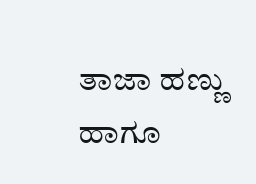ತಾಜಾ ಹಣ್ಣು ಹಾಗೂ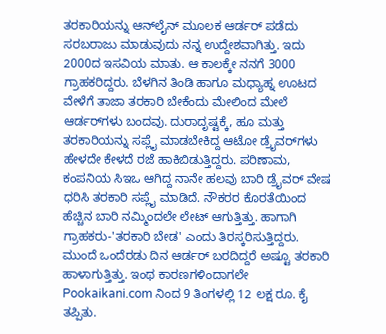ತರಕಾರಿಯನ್ನು ಆನ್‌ಲೈನ್ ಮೂಲಕ ಆರ್ಡರ್ ಪಡೆದು ಸರಬರಾಜು ಮಾಡುವುದು ನನ್ನ ಉದ್ದೇಶವಾಗಿತ್ತು. ಇದು 2000ದ ಇಸವಿಯ ಮಾತು. ಆ ಕಾಲಕ್ಕೇ ನನಗೆ 3000 ಗ್ರಾಹಕರಿದ್ದರು. ಬೆಳಗಿನ ತಿಂಡಿ ಹಾಗೂ ಮಧ್ಯಾಹ್ನ ಊಟದ ವೇಳೆಗೆ ತಾಜಾ ತರಕಾರಿ ಬೇಕೆಂದು ಮೇಲಿಂದ ಮೇಲೆ ಆರ್ಡರ್‌ಗಳು ಬಂದವು. ದುರಾದೃಷ್ಟಕ್ಕೆ, ಹೂ ಮತ್ತು ತರಕಾರಿಯನ್ನು ಸಪ್ಲೈ ಮಾಡಬೇಕಿದ್ದ ಆಟೋ ಡ್ರೈವರ್‌ಗಳು ಹೇಳದೇ ಕೇಳದೆ ರಜೆ ಹಾಕಿಬಿಡುತ್ತಿದ್ದರು. ಪರಿಣಾಮ, ಕಂಪನಿಯ ಸಿಇಒ ಆಗಿದ್ದ ನಾನೇ ಹಲವು ಬಾರಿ ಡ್ರೈವರ್ ವೇಷ ಧರಿಸಿ ತರಕಾರಿ ಸಪ್ಲೈ ಮಾಡಿದೆ. ನೌಕರರ ಕೊರತೆಯಿಂದ ಹೆಚ್ಚಿನ ಬಾರಿ ನಮ್ಮಿಂದಲೇ ಲೇಟ್ ಆಗುತ್ತಿತ್ತು. ಹಾಗಾಗಿ ಗ್ರಾಹಕರು-'ತರಕಾರಿ ಬೇಡ' ಎಂದು ತಿರಸ್ಕರಿಸುತ್ತಿದ್ದರು. ಮುಂದೆ ಒಂದೆರಡು ದಿನ ಆರ್ಡರ್ ಬರದಿದ್ದರೆ ಅಷ್ಟೂ ತರಕಾರಿ ಹಾಳಾಗುತ್ತಿತ್ತು. ಇಂಥ ಕಾರಣಗಳಿಂದಾಗಲೇ Pookaikani.com ನಿಂದ 9 ತಿಂಗಳಲ್ಲಿ 12 ಲಕ್ಷ ರೂ. ಕೈ ತಪ್ಪಿತು.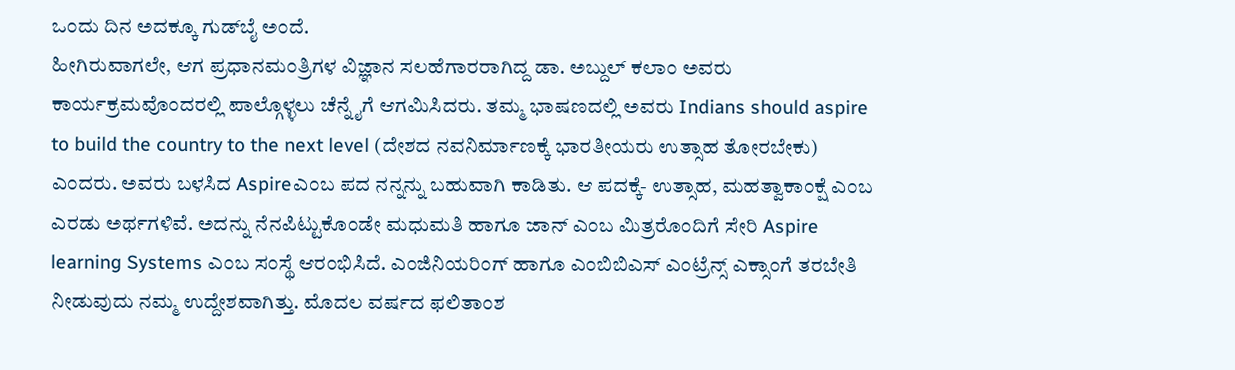ಒಂದು ದಿನ ಅದಕ್ಕೂ ಗುಡ್‌ಬೈ ಅಂದೆ.
ಹೀಗಿರುವಾಗಲೇ, ಆಗ ಪ್ರಧಾನಮಂತ್ರಿಗಳ ವಿಜ್ಞಾನ ಸಲಹೆಗಾರರಾಗಿದ್ದ ಡಾ. ಅಬ್ದುಲ್ ಕಲಾಂ ಅವರು ಕಾರ್ಯಕ್ರಮವೊಂದರಲ್ಲಿ ಪಾಲ್ಗೊಳ್ಳಲು ಚೆನ್ನೈಗೆ ಆಗಮಿಸಿದರು. ತಮ್ಮ ಭಾಷಣದಲ್ಲಿ ಅವರು Indians should aspire to build the country to the next level (ದೇಶದ ನವನಿರ್ಮಾಣಕ್ಕೆ ಭಾರತೀಯರು ಉತ್ಸಾಹ ತೋರಬೇಕು) ಎಂದರು. ಅವರು ಬಳಸಿದ Aspireಎಂಬ ಪದ ನನ್ನನ್ನು ಬಹುವಾಗಿ ಕಾಡಿತು. ಆ ಪದಕ್ಕೆ- ಉತ್ಸಾಹ, ಮಹತ್ವಾಕಾಂಕ್ಷೆ ಎಂಬ ಎರಡು ಅರ್ಥಗಳಿವೆ. ಅದನ್ನು ನೆನಪಿಟ್ಟುಕೊಂಡೇ ಮಧುಮತಿ ಹಾಗೂ ಜಾನ್ ಎಂಬ ಮಿತ್ರರೊಂದಿಗೆ ಸೇರಿ Aspire learning Systems ಎಂಬ ಸಂಸ್ಥೆ ಆರಂಭಿಸಿದೆ. ಎಂಜಿನಿಯರಿಂಗ್ ಹಾಗೂ ಎಂಬಿಬಿಎಸ್ ಎಂಟ್ರೆನ್ಸ್ ಎಕ್ಸಾಂಗೆ ತರಬೇತಿ ನೀಡುವುದು ನಮ್ಮ ಉದ್ದೇಶವಾಗಿತ್ತು. ಮೊದಲ ವರ್ಷದ ಫಲಿತಾಂಶ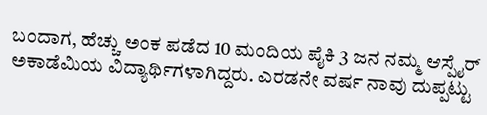ಬಂದಾಗ, ಹೆಚ್ಚು ಅಂಕ ಪಡೆದ 10 ಮಂದಿಯ ಪೈಕಿ 3 ಜನ ನಮ್ಮ ಆಸ್ಪೈರ್ ಅಕಾಡೆಮಿಯ ವಿದ್ಯಾರ್ಥಿಗಳಾಗಿದ್ದರು. ಎರಡನೇ ವರ್ಷ ನಾವು ದುಪ್ಪಟ್ಟು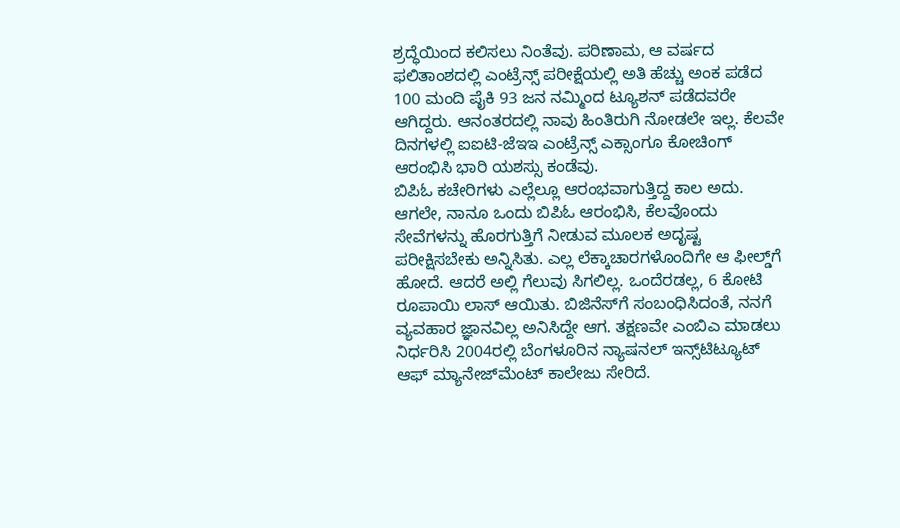ಶ್ರದ್ಧೆಯಿಂದ ಕಲಿಸಲು ನಿಂತೆವು. ಪರಿಣಾಮ, ಆ ವರ್ಷದ ಫಲಿತಾಂಶದಲ್ಲಿ ಎಂಟ್ರೆನ್ಸ್ ಪರೀಕ್ಷೆಯಲ್ಲಿ ಅತಿ ಹೆಚ್ಚು ಅಂಕ ಪಡೆದ 100 ಮಂದಿ ಪೈಕಿ 93 ಜನ ನಮ್ಮಿಂದ ಟ್ಯೂಶನ್ ಪಡೆದವರೇ ಆಗಿದ್ದರು. ಆನಂತರದಲ್ಲಿ ನಾವು ಹಿಂತಿರುಗಿ ನೋಡಲೇ ಇಲ್ಲ. ಕೆಲವೇ ದಿನಗಳಲ್ಲಿ ಐಐಟಿ-ಜೆಇಇ ಎಂಟ್ರೆನ್ಸ್ ಎಕ್ಸಾಂಗೂ ಕೋಚಿಂಗ್ ಆರಂಭಿಸಿ ಭಾರಿ ಯಶಸ್ಸು ಕಂಡೆವು.
ಬಿಪಿಓ ಕಚೇರಿಗಳು ಎಲ್ಲೆಲ್ಲೂ ಆರಂಭವಾಗುತ್ತಿದ್ದ ಕಾಲ ಅದು. ಆಗಲೇ, ನಾನೂ ಒಂದು ಬಿಪಿಓ ಆರಂಭಿಸಿ, ಕೆಲವೊಂದು ಸೇವೆಗಳನ್ನು ಹೊರಗುತ್ತಿಗೆ ನೀಡುವ ಮೂಲಕ ಅದೃಷ್ಟ ಪರೀಕ್ಷಿಸಬೇಕು ಅನ್ನಿಸಿತು. ಎಲ್ಲ ಲೆಕ್ಕಾಚಾರಗಳೊಂದಿಗೇ ಆ ಫೀಲ್ಡ್‌ಗೆ ಹೋದೆ. ಆದರೆ ಅಲ್ಲಿ ಗೆಲುವು ಸಿಗಲಿಲ್ಲ. ಒಂದೆರಡಲ್ಲ, 6 ಕೋಟಿ ರೂಪಾಯಿ ಲಾಸ್ ಆಯಿತು. ಬಿಜಿನೆಸ್‌ಗೆ ಸಂಬಂಧಿಸಿದಂತೆ, ನನಗೆ ವ್ಯವಹಾರ ಜ್ಞಾನವಿಲ್ಲ ಅನಿಸಿದ್ದೇ ಆಗ. ತಕ್ಷಣವೇ ಎಂಬಿಎ ಮಾಡಲು ನಿರ್ಧರಿಸಿ 2004ರಲ್ಲಿ ಬೆಂಗಳೂರಿನ ನ್ಯಾಷನಲ್ ಇನ್ಸ್‌ಟಿಟ್ಯೂಟ್ ಆಫ್ ಮ್ಯಾನೇಜ್‌ಮೆಂಟ್ ಕಾಲೇಜು ಸೇರಿದೆ.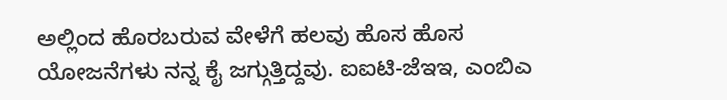ಅಲ್ಲಿಂದ ಹೊರಬರುವ ವೇಳೆಗೆ ಹಲವು ಹೊಸ ಹೊಸ ಯೋಜನೆಗಳು ನನ್ನ ಕೈ ಜಗ್ಗುತ್ತಿದ್ದವು. ಐಐಟಿ-ಜೆಇಇ, ಎಂಬಿಎ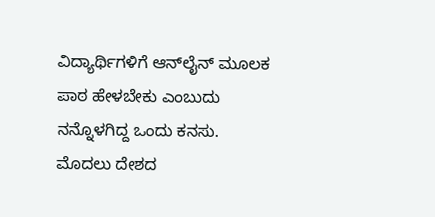ವಿದ್ಯಾರ್ಥಿಗಳಿಗೆ ಆನ್‌ಲೈನ್ ಮೂಲಕ ಪಾಠ ಹೇಳಬೇಕು ಎಂಬುದು ನನ್ನೊಳಗಿದ್ದ ಒಂದು ಕನಸು. ಮೊದಲು ದೇಶದ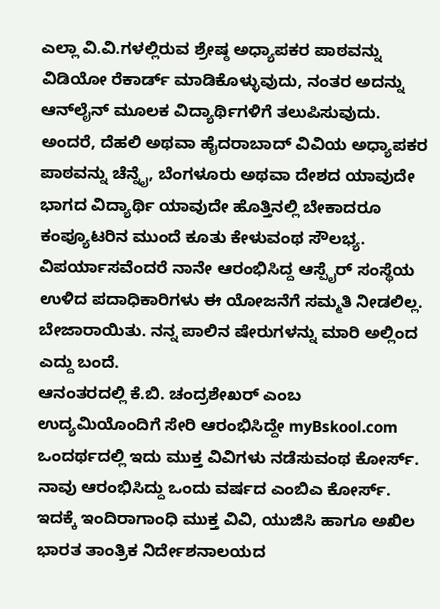ಎಲ್ಲಾ ವಿ.ವಿ.ಗಳಲ್ಲಿರುವ ಶ್ರೇಷ್ಠ ಅಧ್ಯಾಪಕರ ಪಾಠವನ್ನು ವಿಡಿಯೋ ರೆಕಾರ್ಡ್ ಮಾಡಿಕೊಳ್ಳುವುದು, ನಂತರ ಅದನ್ನು ಆನ್‌ಲೈನ್ ಮೂಲಕ ವಿದ್ಯಾರ್ಥಿಗಳಿಗೆ ತಲುಪಿಸುವುದು. ಅಂದರೆ, ದೆಹಲಿ ಅಥವಾ ಹೈದರಾಬಾದ್ ವಿವಿಯ ಅಧ್ಯಾಪಕರ ಪಾಠವನ್ನು ಚೆನ್ನೈ, ಬೆಂಗಳೂರು ಅಥವಾ ದೇಶದ ಯಾವುದೇ ಭಾಗದ ವಿದ್ಯಾರ್ಥಿ ಯಾವುದೇ ಹೊತ್ತಿನಲ್ಲಿ ಬೇಕಾದರೂ ಕಂಪ್ಯೂಟರಿನ ಮುಂದೆ ಕೂತು ಕೇಳುವಂಥ ಸೌಲಭ್ಯ. ವಿಪರ್ಯಾಸವೆಂದರೆ ನಾನೇ ಆರಂಭಿಸಿದ್ದ ಆಸ್ಪೈರ್ ಸಂಸ್ಥೆಯ ಉಳಿದ ಪದಾಧಿಕಾರಿಗಳು ಈ ಯೋಜನೆಗೆ ಸಮ್ಮತಿ ನೀಡಲಿಲ್ಲ. ಬೇಜಾರಾಯಿತು. ನನ್ನ ಪಾಲಿನ ಷೇರುಗಳನ್ನು ಮಾರಿ ಅಲ್ಲಿಂದ ಎದ್ದು ಬಂದೆ.
ಆನಂತರದಲ್ಲಿ ಕೆ.ಬಿ. ಚಂದ್ರಶೇಖರ್ ಎಂಬ ಉದ್ಯಮಿಯೊಂದಿಗೆ ಸೇರಿ ಆರಂಭಿಸಿದ್ದೇ myBskool.com  ಒಂದರ್ಥದಲ್ಲಿ ಇದು ಮುಕ್ತ ವಿವಿಗಳು ನಡೆಸುವಂಥ ಕೋರ್ಸ್. ನಾವು ಆರಂಭಿಸಿದ್ದು ಒಂದು ವರ್ಷದ ಎಂಬಿಎ ಕೋರ್ಸ್. ಇದಕ್ಕೆ ಇಂದಿರಾಗಾಂಧಿ ಮುಕ್ತ ವಿವಿ, ಯುಜಿಸಿ ಹಾಗೂ ಅಖಿಲ ಭಾರತ ತಾಂತ್ರಿಕ ನಿರ್ದೇಶನಾಲಯದ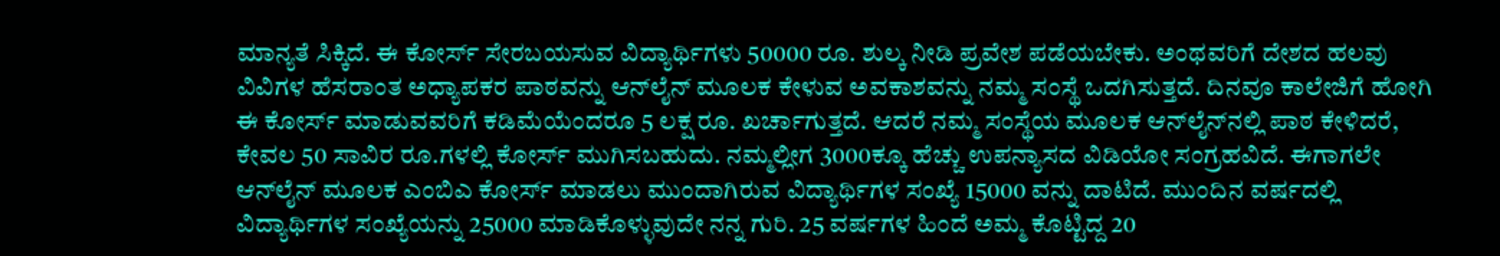ಮಾನ್ಯತೆ ಸಿಕ್ಕಿದೆ. ಈ ಕೋರ್ಸ್ ಸೇರಬಯಸುವ ವಿದ್ಯಾರ್ಥಿಗಳು 50000 ರೂ. ಶುಲ್ಕ ನೀಡಿ ಪ್ರವೇಶ ಪಡೆಯಬೇಕು. ಅಂಥವರಿಗೆ ದೇಶದ ಹಲವು ವಿವಿಗಳ ಹೆಸರಾಂತ ಅಧ್ಯಾಪಕರ ಪಾಠವನ್ನು ಆನ್‌ಲೈನ್ ಮೂಲಕ ಕೇಳುವ ಅವಕಾಶವನ್ನು ನಮ್ಮ ಸಂಸ್ಥೆ ಒದಗಿಸುತ್ತದೆ. ದಿನವೂ ಕಾಲೇಜಿಗೆ ಹೋಗಿ ಈ ಕೋರ್ಸ್ ಮಾಡುವವರಿಗೆ ಕಡಿಮೆಯೆಂದರೂ 5 ಲಕ್ಷ ರೂ. ಖರ್ಚಾಗುತ್ತದೆ. ಆದರೆ ನಮ್ಮ ಸಂಸ್ಥೆಯ ಮೂಲಕ ಆನ್‌ಲೈನ್‌ನಲ್ಲಿ ಪಾಠ ಕೇಳಿದರೆ, ಕೇವಲ 50 ಸಾವಿರ ರೂ.ಗಳಲ್ಲಿ ಕೋರ್ಸ್ ಮುಗಿಸಬಹುದು. ನಮ್ಮಲ್ಲೀಗ 3000ಕ್ಕೂ ಹೆಚ್ಚು ಉಪನ್ಯಾಸದ ವಿಡಿಯೋ ಸಂಗ್ರಹವಿದೆ. ಈಗಾಗಲೇ ಆನ್‌ಲೈನ್ ಮೂಲಕ ಎಂಬಿಎ ಕೋರ್ಸ್ ಮಾಡಲು ಮುಂದಾಗಿರುವ ವಿದ್ಯಾರ್ಥಿಗಳ ಸಂಖ್ಯೆ 15000 ವನ್ನು ದಾಟಿದೆ. ಮುಂದಿನ ವರ್ಷದಲ್ಲಿ ವಿದ್ಯಾರ್ಥಿಗಳ ಸಂಖ್ಯೆಯನ್ನು 25000 ಮಾಡಿಕೊಳ್ಳುವುದೇ ನನ್ನ ಗುರಿ. 25 ವರ್ಷಗಳ ಹಿಂದೆ ಅಮ್ಮ ಕೊಟ್ಟಿದ್ದ 20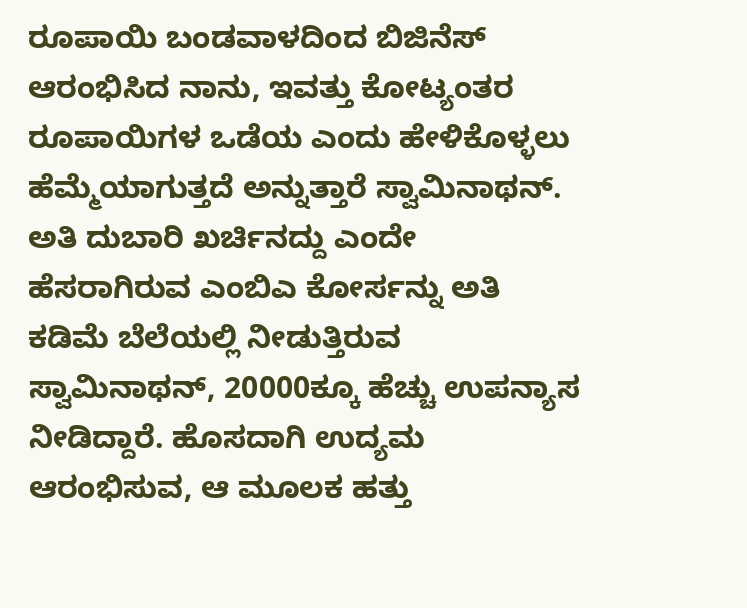ರೂಪಾಯಿ ಬಂಡವಾಳದಿಂದ ಬಿಜಿನೆಸ್ ಆರಂಭಿಸಿದ ನಾನು, ಇವತ್ತು ಕೋಟ್ಯಂತರ ರೂಪಾಯಿಗಳ ಒಡೆಯ ಎಂದು ಹೇಳಿಕೊಳ್ಳಲು ಹೆಮ್ಮೆಯಾಗುತ್ತದೆ ಅನ್ನುತ್ತಾರೆ ಸ್ವಾಮಿನಾಥನ್.
ಅತಿ ದುಬಾರಿ ಖರ್ಚಿನದ್ದು ಎಂದೇ ಹೆಸರಾಗಿರುವ ಎಂಬಿಎ ಕೋರ್ಸನ್ನು ಅತಿ ಕಡಿಮೆ ಬೆಲೆಯಲ್ಲಿ ನೀಡುತ್ತಿರುವ ಸ್ವಾಮಿನಾಥನ್, 20000ಕ್ಕೂ ಹೆಚ್ಚು ಉಪನ್ಯಾಸ ನೀಡಿದ್ದಾರೆ. ಹೊಸದಾಗಿ ಉದ್ಯಮ ಆರಂಭಿಸುವ, ಆ ಮೂಲಕ ಹತ್ತು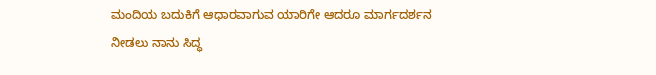ಮಂದಿಯ ಬದುಕಿಗೆ ಆಧಾರವಾಗುವ ಯಾರಿಗೇ ಆದರೂ ಮಾರ್ಗದರ್ಶನ ನೀಡಲು ನಾನು ಸಿದ್ಧ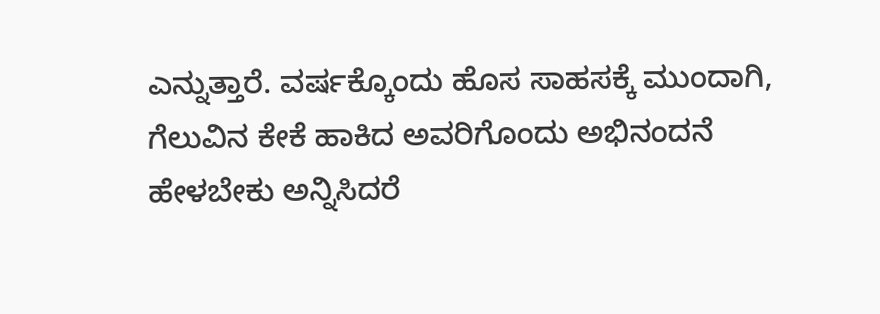ಎನ್ನುತ್ತಾರೆ. ವರ್ಷಕ್ಕೊಂದು ಹೊಸ ಸಾಹಸಕ್ಕೆ ಮುಂದಾಗಿ, ಗೆಲುವಿನ ಕೇಕೆ ಹಾಕಿದ ಅವರಿಗೊಂದು ಅಭಿನಂದನೆ ಹೇಳಬೇಕು ಅನ್ನಿಸಿದರೆ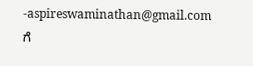-aspireswaminathan@gmail.com ಗೆ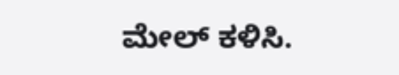ಮೇಲ್ ಕಳಿಸಿ.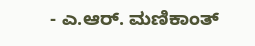- ಎ.ಆರ್. ಮಣಿಕಾಂತ್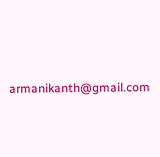armanikanth@gmail.com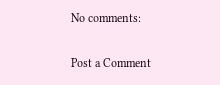No comments:

Post a Comment